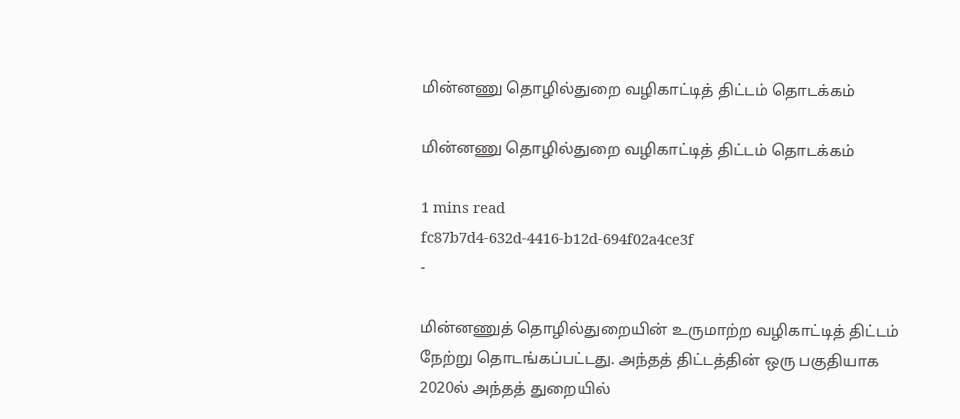மின்னணு தொழில்துறை வழிகாட்டித் திட்டம் தொடக்கம்

மின்னணு தொழில்துறை வழிகாட்டித் திட்டம் தொடக்கம்

1 mins read
fc87b7d4-632d-4416-b12d-694f02a4ce3f
-

மின்னணுத் தொழில்துறையின் உருமாற்ற வழிகாட்டித் திட்டம் நேற்று தொடங்கப்பட்டது. அந்தத் திட்டத்தின் ஒரு பகுதியாக 2020ல் அந்தத் துறையில்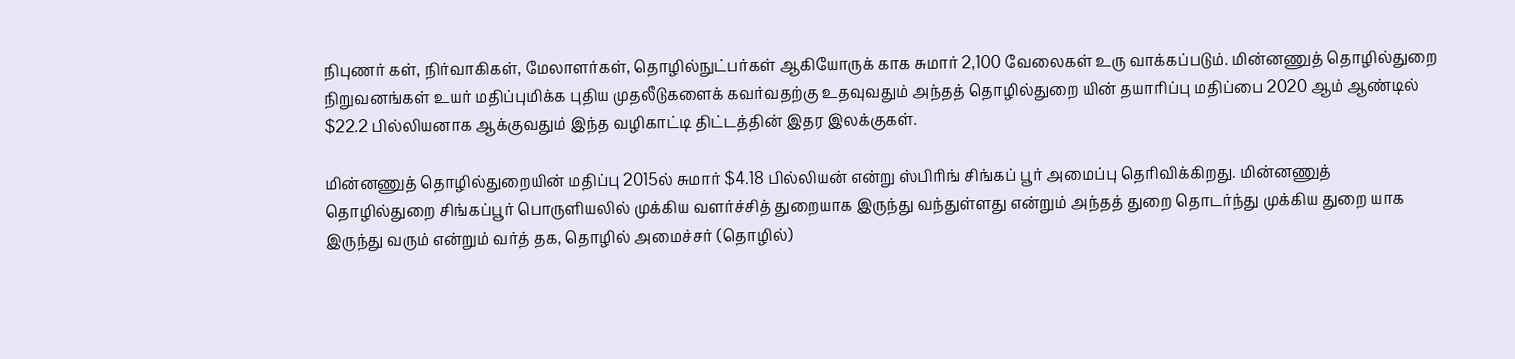நிபுணர் கள், நிர்வாகிகள், மேலாளர்கள், தொழில்நுட்பர்கள் ஆகியோருக் காக சுமார் 2,100 வேலைகள் உரு வாக்கப்படும். மின்னணுத் தொழில்துறை நிறுவனங்கள் உயர் மதிப்புமிக்க புதிய முதலீடுகளைக் கவர்வதற்கு உதவுவதும் அந்தத் தொழில்துறை யின் தயாரிப்பு மதிப்பை 2020 ஆம் ஆண்டில் $22.2 பில்லியனாக ஆக்குவதும் இந்த வழிகாட்டி திட்டத்தின் இதர இலக்குகள்.

மின்னணுத் தொழில்துறையின் மதிப்பு 2015ல் சுமார் $4.18 பில்லியன் என்று ஸ்பிரிங் சிங்கப் பூர் அமைப்பு தெரிவிக்கிறது. மின்னணுத் தொழில்துறை சிங்கப்பூர் பொருளியலில் முக்கிய வளர்ச்சித் துறையாக இருந்து வந்துள்ளது என்றும் அந்தத் துறை தொடர்ந்து முக்கிய துறை யாக இருந்து வரும் என்றும் வர்த் தக, தொழில் அமைச்சர் (தொழில்)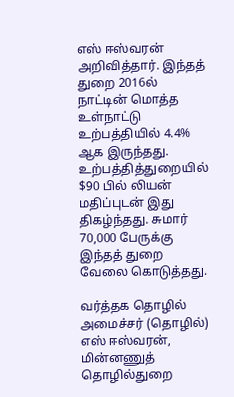எஸ் ஈஸ்வரன் அறிவித்தார். இந்தத் துறை 2016ல் நாட்டின் மொத்த உள்நாட்டு உற்பத்தியில் 4.4% ஆக இருந்தது. உற்பத்தித்துறையில் $90 பில் லியன் மதிப்புடன் இது திகழ்ந்தது. சுமார் 70,000 பேருக்கு இந்தத் துறை வேலை கொடுத்தது.

வர்த்தக தொழில் அமைச்சர் (தொழில்) எஸ் ஈஸ்வரன், மின்னணுத் தொழில்துறை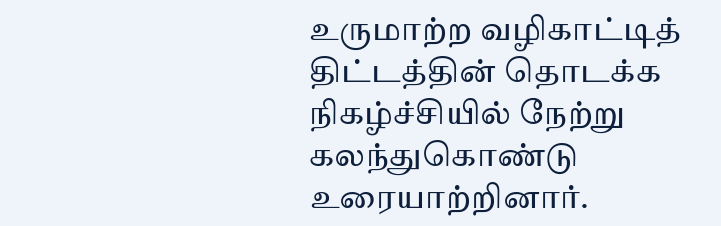உருமாற்ற வழிகாட்டித் திட்டத்தின் தொடக்க நிகழ்ச்சியில் நேற்று கலந்துகொண்டு உரையாற்றினார்.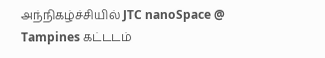அந்நிகழ்ச்சியில் JTC nanoSpace @ Tampines கட்டடம்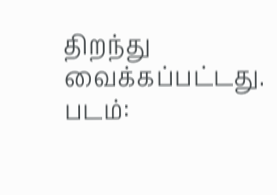திறந்து வைக்கப்பட்டது. படம்: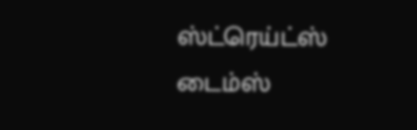ஸ்ட்ரெய்ட்ஸ் டைம்ஸ்